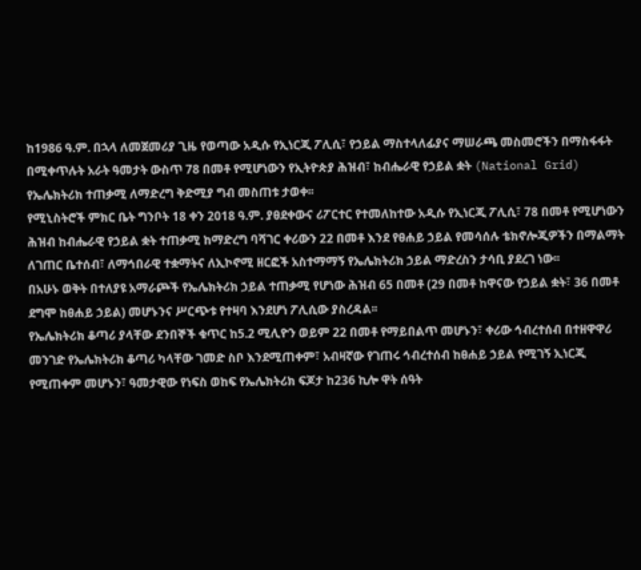ከ1986 ዓ.ም. በኋላ ለመጀመሪያ ጊዜ የወጣው አዲሱ የኢነርጂ ፖሊሲ፣ የኃይል ማስተላለፊያና ማሠራጫ መስመሮችን በማስፋፋት በሚቀጥሉት አራት ዓመታት ውስጥ 78 በመቶ የሚሆነውን የኢትዮጵያ ሕዝብ፣ ከብሔራዊ የኃይል ቋት (National Grid) የኤሌክትሪክ ተጠቃሚ ለማድረግ ቅድሚያ ግብ መስጠቱ ታወቀ፡፡
የሚኒስትሮች ምክር ቤት ግንቦት 18 ቀን 2018 ዓ.ም. ያፀደቀውና ሪፖርተር የተመለከተው አዲሱ የኢነርጂ ፖሊሲ፣ 78 በመቶ የሚሆነውን ሕዝብ ከብሔራዊ የኃይል ቋት ተጠቃሚ ከማድረግ ባሻገር ቀሪውን 22 በመቶ እንደ የፀሐይ ኃይል የመሳሰሉ ቴክኖሎጂዎችን በማልማት ለገጠር ቤተሰብ፣ ለማኅበራዊ ተቋማትና ለኢኮኖሚ ዘርፎች አስተማማኝ የኤሌክትሪክ ኃይል ማድረስን ታሳቢ ያደረገ ነው፡፡
በአሁኑ ወቅት በተለያዩ አማራጮች የኤሌክትሪክ ኃይል ተጠቃሚ የሆነው ሕዝብ 65 በመቶ (29 በመቶ ከዋናው የኃይል ቋት፣ 36 በመቶ ደግሞ ከፀሐይ ኃይል) መሆኑንና ሥርጭቱ የተዛባ እንደሆነ ፖሊሲው ያስረዳል፡፡
የኤሌክትሪክ ቆጣሪ ያላቸው ደንበኞች ቁጥር ከ5.2 ሚሊዮን ወይም 22 በመቶ የማይበልጥ መሆኑን፣ ቀሪው ኅብረተሰብ በተዘዋዋሪ መንገድ የኤሌክትሪክ ቆጣሪ ካላቸው ገመድ ስቦ እንደሚጠቀም፣ አብዛኛው የገጠሩ ኅብረተሰብ ከፀሐይ ኃይል የሚገኝ ኢነርጂ የሚጠቀም መሆኑን፣ ዓመታዊው የነፍስ ወከፍ የኤሌክትሪክ ፍጆታ ከ236 ኪሎ ዋት ሰዓት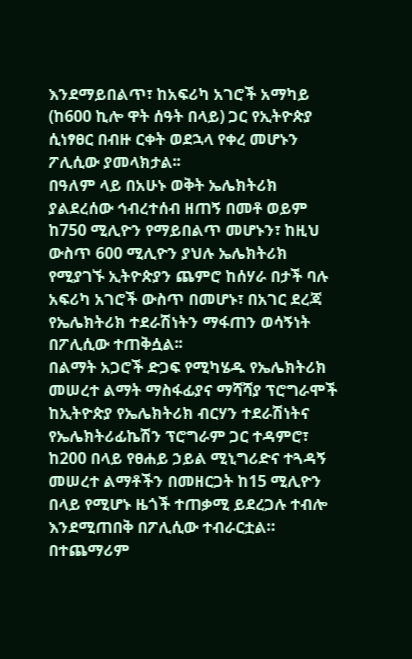እንደማይበልጥ፣ ከአፍሪካ አገሮች አማካይ (ከ600 ኪሎ ዋት ሰዓት በላይ) ጋር የኢትዮጵያ ሲነፃፀር በብዙ ርቀት ወደኋላ የቀረ መሆኑን ፖሊሲው ያመላክታል፡፡
በዓለም ላይ በአሁኑ ወቅት ኤሌክትሪክ ያልደረሰው ኅብረተሰብ ዘጠኝ በመቶ ወይም ከ750 ሚሊዮን የማይበልጥ መሆኑን፣ ከዚህ ውስጥ 600 ሚሊዮን ያህሉ ኤሌክትሪክ የሚያገኙ ኢትዮጵያን ጨምሮ ከሰሃራ በታች ባሉ አፍሪካ አገሮች ውስጥ በመሆኑ፣ በአገር ደረጃ የኤሌክትሪክ ተደራሽነትን ማፋጠን ወሳኝነት በፖሊሲው ተጠቅሷል፡፡
በልማት አጋሮች ድጋፍ የሚካሄዱ የኤሌክትሪክ መሠረተ ልማት ማስፋፊያና ማሻሻያ ፕሮግራሞች ከኢትዮጵያ የኤሌክትሪክ ብርሃን ተደራሽነትና የኤሌክትሪፊኬሽን ፕሮግራም ጋር ተዳምሮ፣ ከ200 በላይ የፀሐይ ኃይል ሚኒግሪድና ተጓዳኝ መሠረተ ልማቶችን በመዘርጋት ከ15 ሚሊዮን በላይ የሚሆኑ ዜጎች ተጠቃሚ ይደረጋሉ ተብሎ እንደሚጠበቅ በፖሊሲው ተብራርቷል።
በተጨማሪም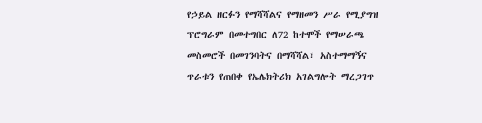የኃይል ዘርፉን የማሻሻልና የማዘመን ሥራ የሚያግዝ ፕሮግራም በመተግበር ለ72 ከተሞች የማሠራጫ መስመሮች በመገንባትና በማሻሻል፣ አስተማማኝና ጥራቱን የጠበቀ የኤሌክትሪክ አገልግሎት ማረጋገጥ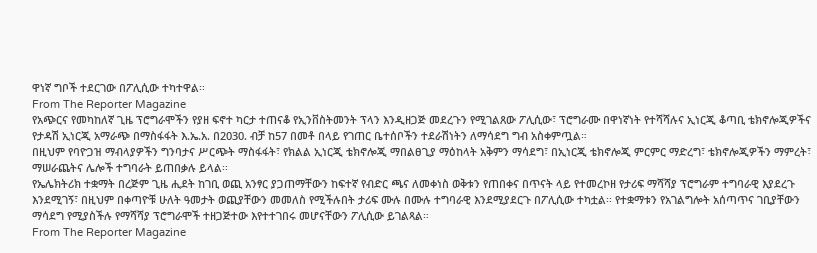ዋነኛ ግቦች ተደርገው በፖሊሲው ተካተዋል፡፡
From The Reporter Magazine
የአጭርና የመካከለኛ ጊዜ ፕሮግራሞችን የያዘ ፍኖተ ካርታ ተጠናቆ የኢንቨስትመንት ፕላን እንዲዘጋጅ መደረጉን የሚገልጸው ፖሊሲው፣ ፕሮግራሙ በዋነኛነት የተሻሻሉና ኢነርጂ ቆጣቢ ቴክኖሎጂዎችና የታዳሽ ኢነርጂ አማራጭ በማስፋፋት እ.ኤ.አ. በ2030. ብቻ ከ57 በመቶ በላይ የገጠር ቤተሰቦችን ተደራሽነትን ለማሳደግ ግብ አስቀምጧል።
በዚህም የባዮጋዝ ማብላያዎችን ግንባታና ሥርጭት ማስፋፋት፣ የክልል ኢነርጂ ቴክኖሎጂ ማበልፀጊያ ማዕከላት አቅምን ማሳደግ፣ በኢነርጂ ቴክኖሎጂ ምርምር ማድረግ፣ ቴክኖሎጂዎችን ማምረት፣ ማሠራጨትና ሌሎች ተግባራት ይጠበቃሉ ይላል፡፡
የኤሌክትሪክ ተቋማት በረጅም ጊዜ ሒደት ከገቢ ወጪ አንፃር ያጋጠማቸውን ከፍተኛ የብድር ጫና ለመቀነስ ወቅቱን የጠበቀና በጥናት ላይ የተመረኮዘ የታሪፍ ማሻሻያ ፕሮግራም ተግባራዊ እያደረጉ እንደሚገኝ፣ በዚህም በቀጣዮቹ ሁለት ዓመታት ወጪያቸውን መመለስ የሚችሉበት ታሪፍ ሙሉ በሙሉ ተግባራዊ እንደሚያደርጉ በፖሊሲው ተካቷል፡፡ የተቋማቱን የአገልግሎት አሰጣጥና ገቢያቸውን ማሳደግ የሚያስችሉ የማሻሻያ ፕሮግራሞች ተዘጋጅተው እየተተገበሩ መሆናቸውን ፖሊሲው ይገልጻል።
From The Reporter Magazine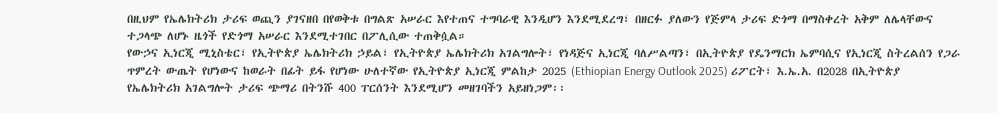በዚህም የኤሌክትሪክ ታሪፍ ወጪን ያገናዘበ በየወቅቱ በግልጽ አሠራር እየተጠና ተግባራዊ እንዲሆን እንደሚደረግ፣ በዘርፉ ያለውን የጅምላ ታሪፍ ድጎማ በማስቀረት አቅም ለሌላቸውና ተጋላጭ ለሆኑ ዜጎች የድጎማ አሠራር እንደሚተገበር በፖሊሲው ተጠቅሷል።
የውኃና ኢነርጂ ሚኒስቴር፣ የኢትዮጵያ ኤሌክትሪክ ኃይል፣ የኢትዮጵያ ኤሌክትሪክ አገልግሎት፣ የነዳጅና ኢነርጂ ባለሥልጣን፣ በኢትዮጵያ የዴንማርክ ኤምባሲና የኢነርጂ ስትረልሰን የጋራ ጥምረት ውጤት የሆነውና ከወራት በፊት ይፋ የሆነው ሁለተኛው የኢትዮጵያ ኢነርጂ ምልከታ 2025 (Ethiopian Energy Outlook 2025) ሪፖርት፣ እ.ኤ.አ. በ2028 በኢትዮጵያ የኤሌክትሪክ አገልግሎት ታሪፍ ጭማሪ በትንሹ 400 ፐርሰንት እንደሚሆን መዘገባችን አይዘነጋም፡፡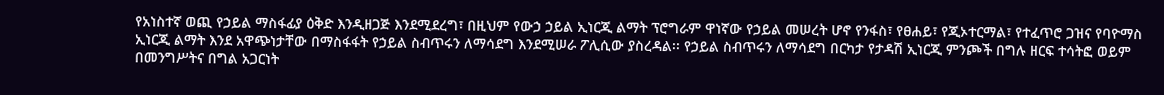የአነስተኛ ወጪ የኃይል ማስፋፊያ ዕቅድ እንዲዘጋጅ እንደሚደረግ፣ በዚህም የውኃ ኃይል ኢነርጂ ልማት ፕሮግራም ዋነኛው የኃይል መሠረት ሆኖ የንፋስ፣ የፀሐይ፣ የጂኦተርማል፣ የተፈጥሮ ጋዝና የባዮማስ ኢነርጂ ልማት እንደ አዋጭነታቸው በማስፋፋት የኃይል ስብጥሩን ለማሳደግ እንደሚሠራ ፖሊሲው ያስረዳል፡፡ የኃይል ስብጥሩን ለማሳደግ በርካታ የታዳሽ ኢነርጂ ምንጮች በግሉ ዘርፍ ተሳትፎ ወይም በመንግሥትና በግል አጋርነት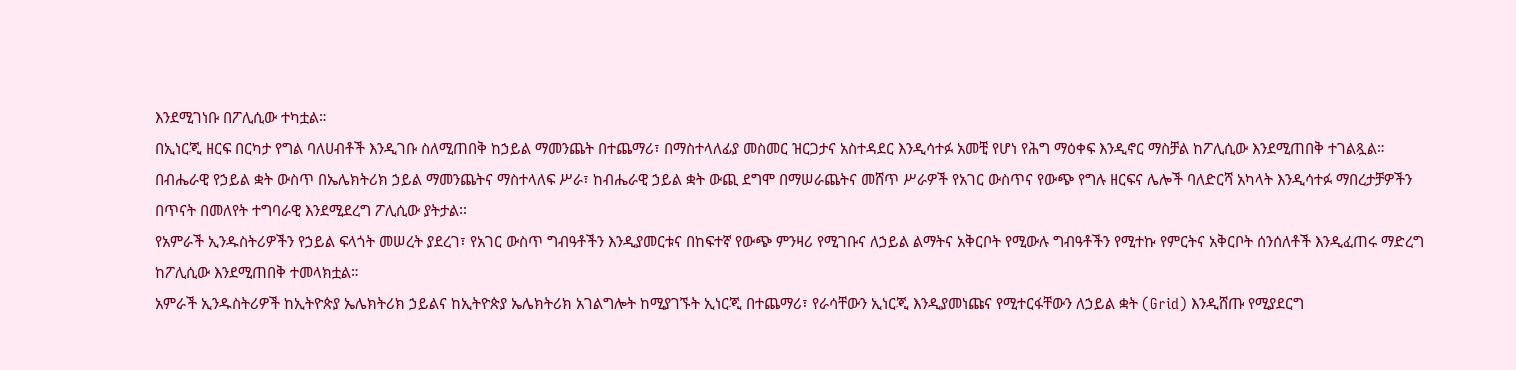እንደሚገነቡ በፖሊሲው ተካቷል።
በኢነርጂ ዘርፍ በርካታ የግል ባለሀብቶች እንዲገቡ ስለሚጠበቅ ከኃይል ማመንጨት በተጨማሪ፣ በማስተላለፊያ መስመር ዝርጋታና አስተዳደር እንዲሳተፉ አመቺ የሆነ የሕግ ማዕቀፍ እንዲኖር ማስቻል ከፖሊሲው እንደሚጠበቅ ተገልጿል።
በብሔራዊ የኃይል ቋት ውስጥ በኤሌክትሪክ ኃይል ማመንጨትና ማስተላለፍ ሥራ፣ ከብሔራዊ ኃይል ቋት ውጪ ደግሞ በማሠራጨትና መሸጥ ሥራዎች የአገር ውስጥና የውጭ የግሉ ዘርፍና ሌሎች ባለድርሻ አካላት እንዲሳተፉ ማበረታቻዎችን በጥናት በመለየት ተግባራዊ እንደሚደረግ ፖሊሲው ያትታል፡፡
የአምራች ኢንዱስትሪዎችን የኃይል ፍላጎት መሠረት ያደረገ፣ የአገር ውስጥ ግብዓቶችን እንዲያመርቱና በከፍተኛ የውጭ ምንዛሪ የሚገቡና ለኃይል ልማትና አቅርቦት የሚውሉ ግብዓቶችን የሚተኩ የምርትና አቅርቦት ሰንሰለቶች እንዲፈጠሩ ማድረግ ከፖሊሲው እንደሚጠበቅ ተመላክቷል።
አምራች ኢንዱስትሪዎች ከኢትዮጵያ ኤሌክትሪክ ኃይልና ከኢትዮጵያ ኤሌክትሪክ አገልግሎት ከሚያገኙት ኢነርጂ በተጨማሪ፣ የራሳቸውን ኢነርጂ እንዲያመነጩና የሚተርፋቸውን ለኃይል ቋት (Grid) እንዲሸጡ የሚያደርግ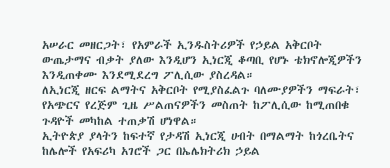አሠራር መዘርጋት፣ የአምራች ኢንዱስትሪዎች የኃይል አቅርቦት ውጤታማና ብቃት ያለው እንዲሆን ኢነርጂ ቆጣቢ የሆኑ ቴክኖሎጂዎችን እንዲጠቀሙ እንደሚደረግ ፖሊሲው ያስረዳል።
ለኢነርጂ ዘርፍ ልማትና አቅርቦት የሚያስፈልጉ ባለሙያዎችን ማፍራት፣ የአጭርና የረጅም ጊዜ ሥልጠናዎችን መስጠት ከፖሊሲው ከሚጠበቁ ጉዳዮች መካከል ተጠቃሽ ሆነዋል።
ኢትዮጵያ ያላትን ከፍተኛ የታዳሽ ኢነርጂ ሀብት በማልማት ከጎረቤትና ከሌሎች የአፍሪካ አገሮች ጋር በኤሌክትሪክ ኃይል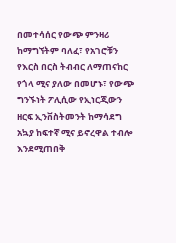በመተሳሰር የውጭ ምንዛሪ ከማግኘትም ባለፈ፣ የአገሮቹን የእርስ በርስ ትብብር ለማጠናከር የጎላ ሚና ያለው በመሆኑ፣ የውጭ ግንኙነት ፖሊሲው የኢነርጂውን ዘርፍ ኢንቨስትመንት ከማሳደግ አኳያ ከፍተኛ ሚና ይኖረዋል ተብሎ እንደሚጠበቅ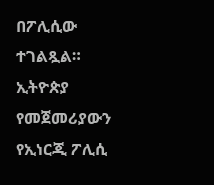በፖሊሲው ተገልጿል።
ኢትዮጵያ የመጀመሪያውን የኢነርጂ ፖሊሲ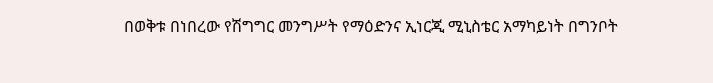በወቅቱ በነበረው የሽግግር መንግሥት የማዕድንና ኢነርጂ ሚኒስቴር አማካይነት በግንቦት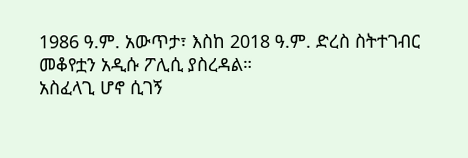1986 ዓ.ም. አውጥታ፣ እስከ 2018 ዓ.ም. ድረስ ስትተገብር መቆየቷን አዲሱ ፖሊሲ ያስረዳል።
አስፈላጊ ሆኖ ሲገኝ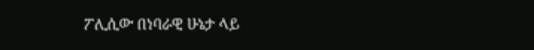ፖሊሲው በነባራዊ ሁኔታ ላይ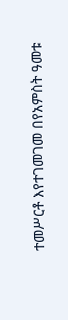ተመሥርቶ እየተገመገመ በየአምስት ዓመቱ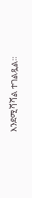እንደሚሻሻል ተገልጿል።